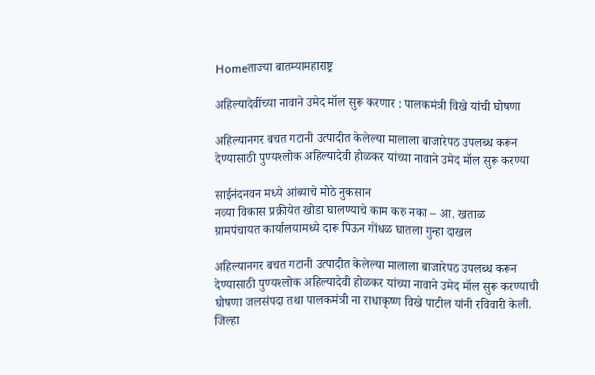Homeताज्या बातम्यामहाराष्ट्र

अहिल्यादेवींच्या नावाने उमेद मॉल सुरू करणार : पालकमंत्री विखे यांची घोषणा

अहिल्यानगर बचत गटानी उत्पादीत केलेल्या मालाला बाजारेपठ उपलब्ध करून देण्यासाठी पुण्यश्‍लोक अहिल्यादेवी होळकर यांच्या नावाने उमेद मॉल सुरू करण्या

साईनंदनवन मध्ये आंब्याचे मोठे नुकसान
नव्‍या विकास प्रक्रीयेत खोडा घालण्‍याचे काम करु नका – आ. खताळ
ग्रामपंचायत कार्यालयामध्ये दारू पिऊन गोंधळ घातला गुन्हा दाखल

अहिल्यानगर बचत गटानी उत्पादीत केलेल्या मालाला बाजारेपठ उपलब्ध करून देण्यासाठी पुण्यश्‍लोक अहिल्यादेवी होळकर यांच्या नावाने उमेद मॉल सुरू करण्याची घोषणा जलसंपदा तथा पालकमंत्री ना राधाकृष्ण विखे पाटील यांनी रविवारी केली. जिल्हा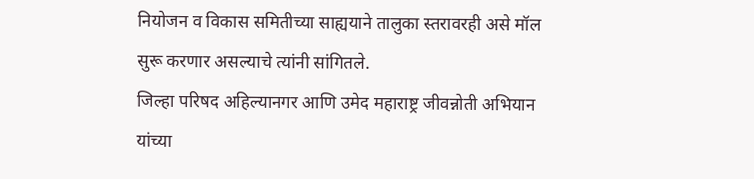नियोजन व विकास समितीच्या साह्ययाने तालुका स्तरावरही असे मॉल सुरू करणार असल्याचे त्यांनी सांगितले.
जिल्हा परिषद अहिल्यानगर आणि उमेद महाराष्ट्र जीवन्नोती अभियान यांच्या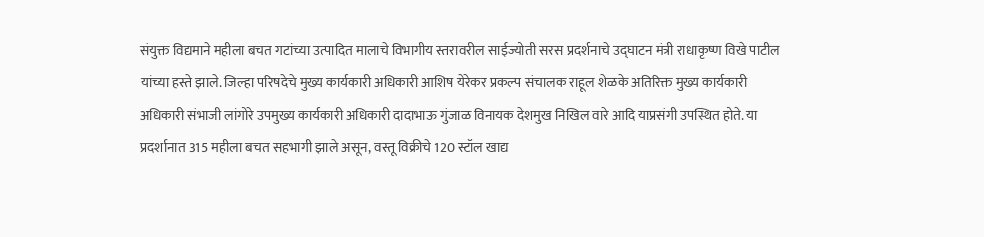संयुक्त विद्यमाने महीला बचत गटांच्या उत्पादित मालाचे विभागीय स्तरावरील साईज्योती सरस प्रदर्शनाचे उद्घाटन मंत्री राधाकृष्ण विखे पाटील यांच्या हस्ते झाले. जिल्हा परिषदेचे मुख्य कार्यकारी अधिकारी आशिष येरेकर प्रकल्प संचालक राहूल शेळके अतिरिक्त मुख्य कार्यकारी अधिकारी संभाजी लांगोरे उपमुख्य कार्यकारी अधिकारी दादाभाऊ गुंजाळ विनायक देशमुख निखिल वारे आदि याप्रसंगी उपस्थित होते. या प्रदर्शानात 315 महीला बचत सहभागी झाले असून, वस्तू विक्रीचे 120 स्टॉल खाद्य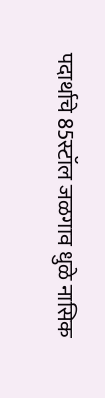पदार्थाचे 85स्टॉल जळगाव धुळे नासिक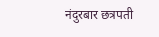नंदुरबार छत्रपती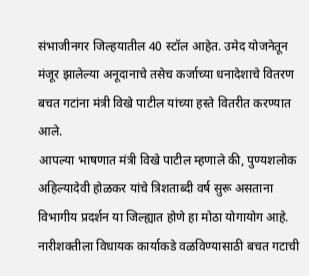संभाजीनगर जिल्हयातील 40 स्टॉल आहेत. उमेद योजनेतून मंजूर झालेल्या अनूदानाचे तसेच कर्जाच्या धनादेशाचे वितरण बचत गटांना मंत्री विखे पाटील यांच्या हस्ते वितरीत करण्यात आले.
आपल्या भाषणात मंत्री विखे पाटील म्हणाले की, पुण्यशलोक अहिल्यादेवी होळकर यांचे त्रिशताब्दी वर्ष सुरू असताना विभागीय प्रदर्शन या जिल्ह्यात होणे हा मोठा योगायोग आहे. नारीशक्तीला विधायक कार्याकडे वळविण्यासाठी बचत गटाची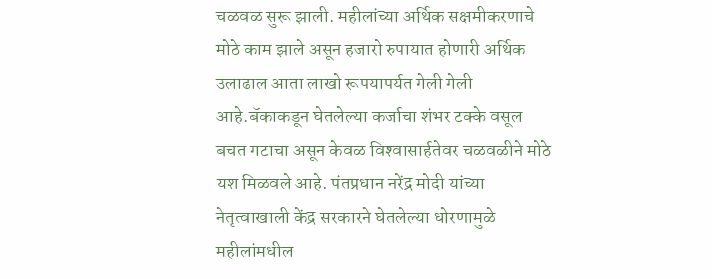चळवळ सुरू झाली. महीलांच्या अर्थिक सक्षमीकरणाचे मोठे काम झाले असून हजारो रुपायात होणारी अर्थिक उलाढाल आता लाखो रूपयापर्यत गेली गेली आहे.बॅकाकडून घेतलेल्या कर्जाचा शंभर टक्के वसूल बचत गटाचा असून केवळ विश्‍वासार्हतेवर चळवळीने मोठे यश मिळवले आहे. पंतप्रधान नरेंद्र मोदी यांच्या नेतृत्वाखाली केंद्र सरकारने घेतलेल्या धोरणामुळे महीलांमधील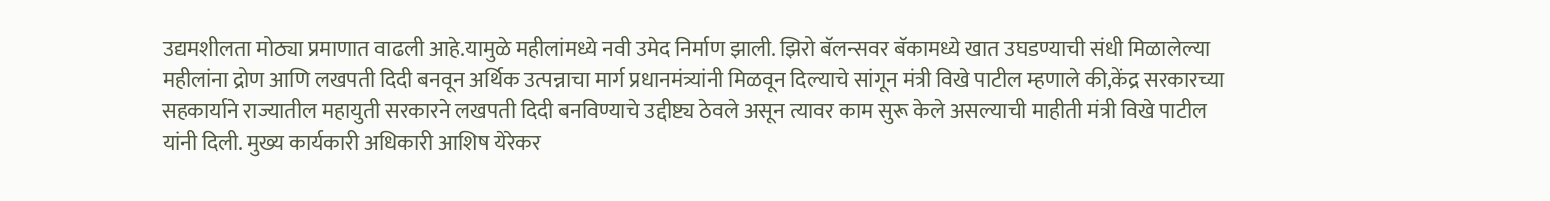उद्यमशीलता मोठ्या प्रमाणात वाढली आहे.यामुळे महीलांमध्ये नवी उमेद निर्माण झाली. झिरो बॅलन्सवर बॅकामध्ये खात उघडण्याची संधी मिळालेल्या महीलांना द्रोण आणि लखपती दिदी बनवून अर्थिक उत्पन्नाचा मार्ग प्रधानमंत्र्यांनी मिळवून दिल्याचे सांगून मंत्री विखे पाटील म्हणाले की,केंद्र सरकारच्या सहकार्याने राज्यातील महायुती सरकारने लखपती दिदी बनविण्याचे उद्दीष्ट्य ठेवले असून त्यावर काम सुरू केले असल्याची माहीती मंत्री विखे पाटील यांनी दिली. मुख्य कार्यकारी अधिकारी आशिष येरेकर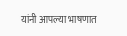यांनी आपल्या भाषणात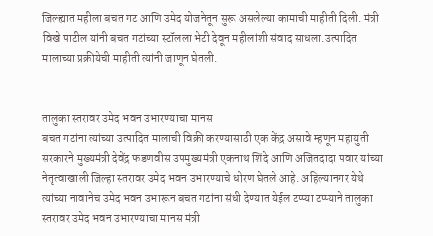जिल्ह्यात महीला बचत गट आणि उमेद योजनेतून सुरू असलेल्या कामाची माहीती दिली. मंत्री विखे पाटील यांनी बचत गटांच्या स्टॉलला भेटी देवून महीलांशी संवाद साधला.उत्पादित मालाच्या प्रक्रीयेची माहीती त्यांनी जाणून घेतली.


तालुका स्तरावर उमेद भवन उभारण्याचा मानस
बचत गटांना त्यांच्या उत्पादित मालाची विक्री करण्यासाठी एक केंद्र असावे म्हणून महायुती सरकारने मुख्यमंत्री देवेंद्र फडणवीस उपमुख्यमंत्री एकनाथ शिंदे आणि अजितदादा पवार यांच्या नेतृत्वाखाली जिल्हा स्तरावर उमेद भवन उभारण्याचे धोरण घेतले आहे. अहिल्यानगर येथे त्यांच्या नावानेच उमेद भवन उभारून बचत गटांना संधी देण्यात येईल टप्प्या टप्प्याने तालुका स्तरावर उमेद भवन उभारण्याचा मानस मंत्री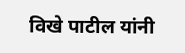विखे पाटील यांनी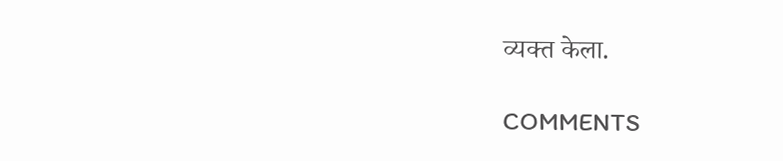व्यक्त केला.

COMMENTS